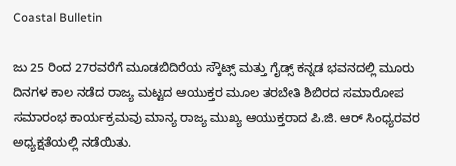Coastal Bulletin

ಜು 25 ರಿಂದ 27ರವರೆಗೆ ಮೂಡಬಿದಿರೆಯ ಸ್ಕೌಟ್ಸ್ ಮತ್ತು ಗೈಡ್ಸ್ ಕನ್ನಡ ಭವನದಲ್ಲಿ ಮೂರು ದಿನಗಳ ಕಾಲ ನಡೆದ ರಾಜ್ಯ ಮಟ್ಟದ ಆಯುಕ್ತರ ಮೂಲ ತರಬೇತಿ ಶಿಬಿರದ ಸಮಾರೋಪ ಸಮಾರಂಭ ಕಾರ್ಯಕ್ರಮವು ಮಾನ್ಯ ರಾಜ್ಯ ಮುಖ್ಯ ಆಯುಕ್ತರಾದ ಪಿ.ಜಿ. ಆರ್ ಸಿಂಧ್ಯರವರ ಅಧ್ಯಕ್ಷತೆಯಲ್ಲಿ ನಡೆಯಿತು.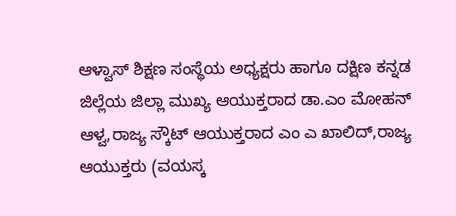ಆಳ್ವಾಸ್ ಶಿಕ್ಷಣ ಸಂಸ್ಥೆಯ ಅಧ್ಯಕ್ಷರು ಹಾಗೂ ದಕ್ಷಿಣ ಕನ್ನಡ ಜಿಲ್ಲೆಯ ಜಿಲ್ಲಾ ಮುಖ್ಯ ಆಯುಕ್ತರಾದ ಡಾ.ಎಂ ಮೋಹನ್ ಆಳ್ವ,ರಾಜ್ಯ ಸ್ಕೌಟ್ ಆಯುಕ್ತರಾದ ಎಂ ಎ ಖಾಲಿದ್,ರಾಜ್ಯ ಆಯುಕ್ತರು (ವಯಸ್ಕ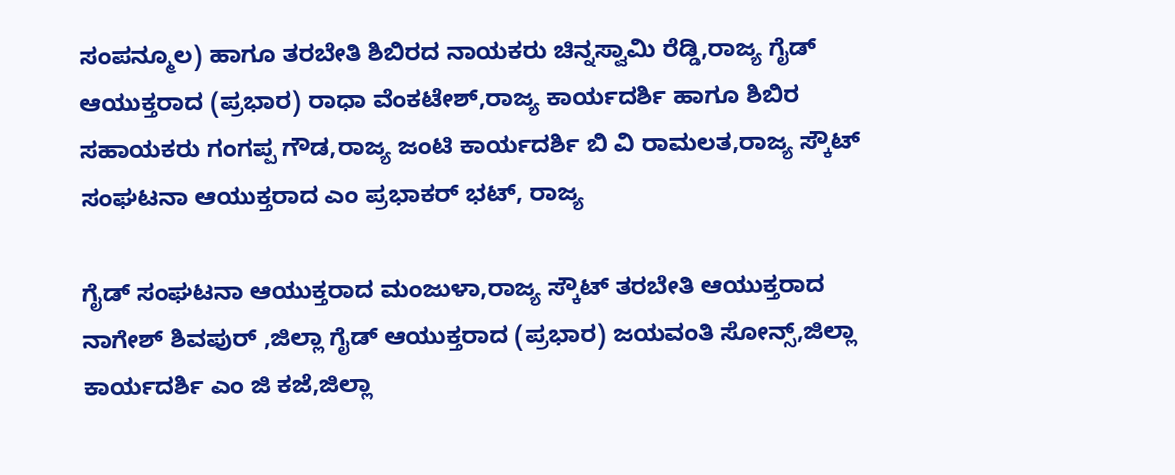ಸಂಪನ್ಮೂಲ) ಹಾಗೂ ತರಬೇತಿ ಶಿಬಿರದ ನಾಯಕರು ಚಿನ್ನಸ್ವಾಮಿ ರೆಡ್ಡಿ,ರಾಜ್ಯ ಗೈಡ್ ಆಯುಕ್ತರಾದ (ಪ್ರಭಾರ) ರಾಧಾ ವೆಂಕಟೇಶ್,ರಾಜ್ಯ ಕಾರ್ಯದರ್ಶಿ ಹಾಗೂ ಶಿಬಿರ ಸಹಾಯಕರು ಗಂಗಪ್ಪ ಗೌಡ,ರಾಜ್ಯ ಜಂಟಿ ಕಾರ್ಯದರ್ಶಿ ಬಿ ವಿ ರಾಮಲತ,ರಾಜ್ಯ ಸ್ಕೌಟ್ ಸಂಘಟನಾ ಆಯುಕ್ತರಾದ ಎಂ ಪ್ರಭಾಕರ್ ಭಟ್, ರಾಜ್ಯ

ಗೈಡ್ ಸಂಘಟನಾ ಆಯುಕ್ತರಾದ ಮಂಜುಳಾ,ರಾಜ್ಯ ಸ್ಕೌಟ್ ತರಬೇತಿ ಆಯುಕ್ತರಾದ ನಾಗೇಶ್ ಶಿವಪುರ್ ,ಜಿಲ್ಲಾ ಗೈಡ್ ಆಯುಕ್ತರಾದ (ಪ್ರಭಾರ) ಜಯವಂತಿ ಸೋನ್ಸ್,ಜಿಲ್ಲಾ ಕಾರ್ಯದರ್ಶಿ ಎಂ ಜಿ ಕಜೆ,ಜಿಲ್ಲಾ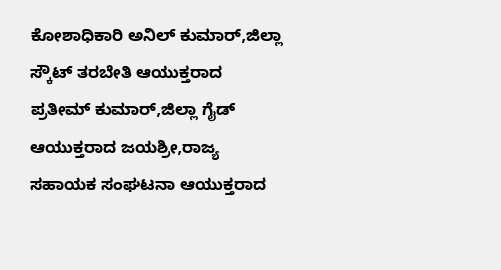ಕೋಶಾಧಿಕಾರಿ ಅನಿಲ್ ಕುಮಾರ್,ಜಿಲ್ಲಾ ಸ್ಕೌಟ್ ತರಬೇತಿ ಆಯುಕ್ತರಾದ ಪ್ರತೀಮ್ ಕುಮಾರ್,ಜಿಲ್ಲಾ ಗೈಡ್ ಆಯುಕ್ತರಾದ ಜಯಶ್ರೀ,ರಾಜ್ಯ ಸಹಾಯಕ ಸಂಘಟನಾ ಆಯುಕ್ತರಾದ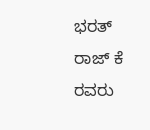ಭರತ್ ರಾಜ್ ಕೆ ರವರು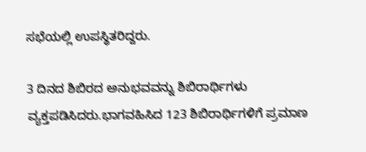ಸಭೆಯಲ್ಲಿ ಉಪಸ್ಥಿತರಿದ್ದರು.

3 ದಿನದ ಶಿಬಿರದ ಅನುಭವವನ್ನು ಶಿಬಿರಾರ್ಥಿಗಳು ವ್ಯಕ್ತಪಡಿಸಿದರು.ಭಾಗವಹಿಸಿದ 123 ಶಿಬಿರಾರ್ಥಿಗಳಿಗೆ ಪ್ರಮಾಣ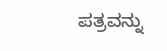ಪತ್ರವನ್ನು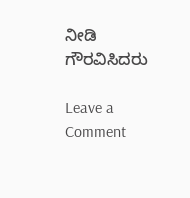ನೀಡಿ ಗೌರವಿಸಿದರು

Leave a Comment